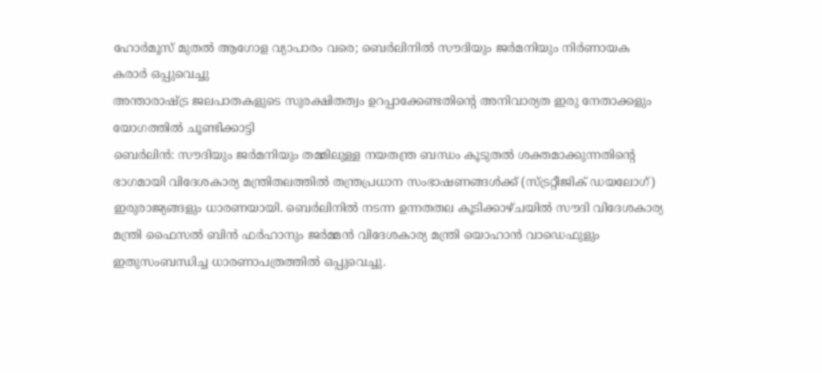ഹോർമൂസ് മുതൽ ആഗോള വ്യാപാരം വരെ; ബെർലിനിൽ സൗദിയും ജർമനിയും നിർണായക കരാർ ഒപ്പുവെച്ചു
അന്താരാഷ്ട്ര ജലപാതകളുടെ സുരക്ഷിതത്വം ഉറപ്പാക്കേണ്ടതിന്റെ അനിവാര്യത ഇരു നേതാക്കളും യോഗത്തിൽ ചൂണ്ടിക്കാട്ടി
ബെർലിൻ: സൗദിയും ജർമനിയും തമ്മിലുള്ള നയതന്ത്ര ബന്ധം കൂടുതൽ ശക്തമാക്കുന്നതിന്റെ ഭാഗമായി വിദേശകാര്യ മന്ത്രിതലത്തിൽ തന്ത്രപ്രധാന സംഭാഷണങ്ങൾക്ക് (സ്ട്രറ്റീജിക് ഡയലോഗ്) ഇരുരാജ്യങ്ങളും ധാരണയായി. ബെർലിനിൽ നടന്ന ഉന്നതതല കൂടിക്കാഴ്ചയിൽ സൗദി വിദേശകാര്യ മന്ത്രി ഫൈസൽ ബിൻ ഫർഹാനും ജർമ്മൻ വിദേശകാര്യ മന്ത്രി യൊഹാൻ വാഡെഫുളും ഇതുസംബന്ധിച്ച ധാരണാപത്രത്തിൽ ഒപ്പുവെച്ചു.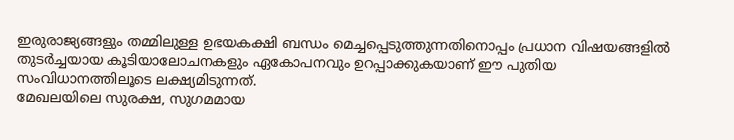ഇരുരാജ്യങ്ങളും തമ്മിലുള്ള ഉഭയകക്ഷി ബന്ധം മെച്ചപ്പെടുത്തുന്നതിനൊപ്പം പ്രധാന വിഷയങ്ങളിൽ തുടർച്ചയായ കൂടിയാലോചനകളും ഏകോപനവും ഉറപ്പാക്കുകയാണ് ഈ പുതിയ സംവിധാനത്തിലൂടെ ലക്ഷ്യമിടുന്നത്.
മേഖലയിലെ സുരക്ഷ, സുഗമമായ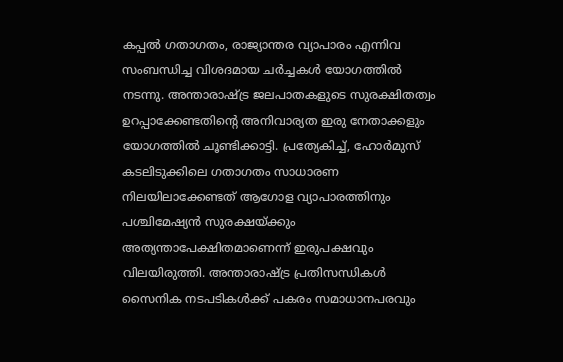കപ്പൽ ഗതാഗതം, രാജ്യാന്തര വ്യാപാരം എന്നിവ സംബന്ധിച്ച വിശദമായ ചർച്ചകൾ യോഗത്തിൽ നടന്നു. അന്താരാഷ്ട്ര ജലപാതകളുടെ സുരക്ഷിതത്വം ഉറപ്പാക്കേണ്ടതിന്റെ അനിവാര്യത ഇരു നേതാക്കളും യോഗത്തിൽ ചൂണ്ടിക്കാട്ടി. പ്രത്യേകിച്ച്, ഹോർമുസ് കടലിടുക്കിലെ ഗതാഗതം സാധാരണ നിലയിലാക്കേണ്ടത് ആഗോള വ്യാപാരത്തിനും പശ്ചിമേഷ്യൻ സുരക്ഷയ്ക്കും അത്യന്താപേക്ഷിതമാണെന്ന് ഇരുപക്ഷവും വിലയിരുത്തി. അന്താരാഷ്ട്ര പ്രതിസന്ധികൾ സൈനിക നടപടികൾക്ക് പകരം സമാധാനപരവും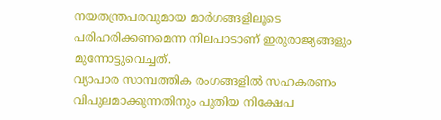നയതന്ത്രപരവുമായ മാർഗങ്ങളിലൂടെ പരിഹരിക്കണമെന്ന നിലപാടാണ് ഇരുരാജ്യങ്ങളും മുന്നോട്ടുവെച്ചത്.
വ്യാപാര സാമ്പത്തിക രംഗങ്ങളിൽ സഹകരണം വിപുലമാക്കുന്നതിനും പുതിയ നിക്ഷേപ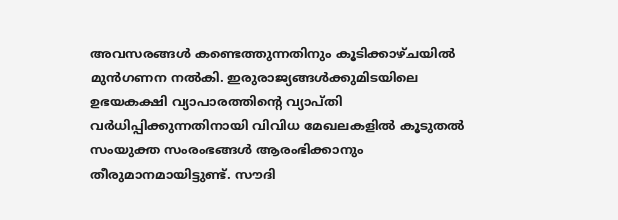അവസരങ്ങൾ കണ്ടെത്തുന്നതിനും കൂടിക്കാഴ്ചയിൽ മുൻഗണന നൽകി. ഇരുരാജ്യങ്ങൾക്കുമിടയിലെ ഉഭയകക്ഷി വ്യാപാരത്തിന്റെ വ്യാപ്തി വർധിപ്പിക്കുന്നതിനായി വിവിധ മേഖലകളിൽ കൂടുതൽ സംയുക്ത സംരംഭങ്ങൾ ആരംഭിക്കാനും തീരുമാനമായിട്ടുണ്ട്. സൗദി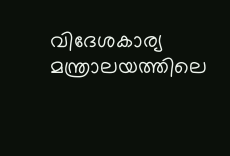വിദേശകാര്യ മന്ത്രാലയത്തിലെ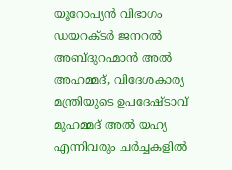യൂറോപ്യൻ വിഭാഗം ഡയറക്ടർ ജനറൽ അബ്ദുറഹ്മാൻ അൽ അഹമ്മദ്, വിദേശകാര്യ മന്ത്രിയുടെ ഉപദേഷ്ടാവ് മുഹമ്മദ് അൽ യഹ്യ എന്നിവരും ചർച്ചകളിൽ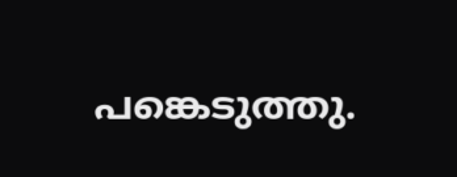പങ്കെടുത്തു.